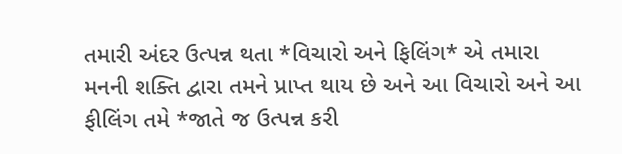તમારી અંદર ઉત્પન્ન થતા *વિચારો અને ફિલિંગ* એ તમારા મનની શક્તિ દ્વારા તમને પ્રાપ્ત થાય છે અને આ વિચારો અને આ ફીલિંગ તમે *જાતે જ ઉત્પન્ન કરી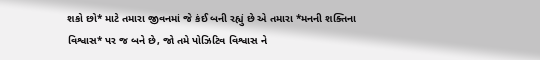શકો છો* માટે તમારા જીવનમાં જે કંઈ બની રહ્યું છે એ તમારા *મનની શક્તિના વિશ્વાસ* પર જ બને છે, જો તમે પોઝિટિવ વિશ્વાસ ને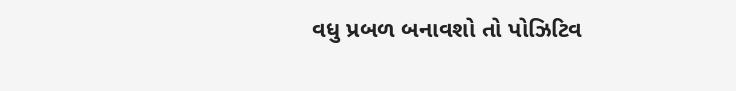વધુ પ્રબળ બનાવશો તો પોઝિટિવ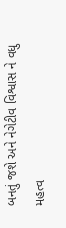બનતું જશે અને નેગેટીવ વિશ્વાસ ને વધુ મહત્વ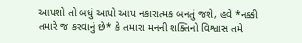આપશો તો બધું આપો આપ નકારાત્મક બનતું જશે, હવે *નક્કી તમારે જ કરવાનું છે* કે તમારા મનની શક્તિનો વિશ્વાસ તમે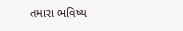તમારા ભવિષ્ય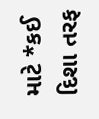માટે *કઈ દિશા તરફ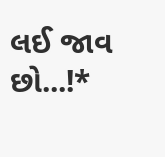લઈ જાવ છો...!*